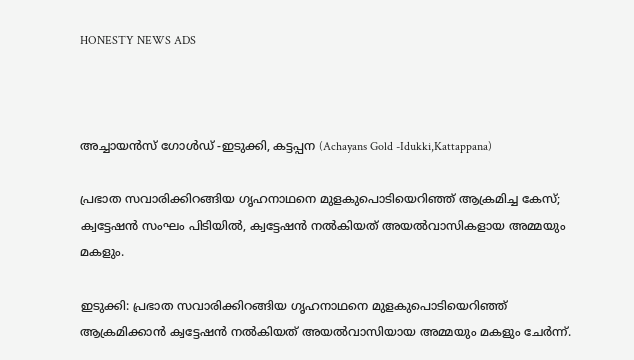HONESTY NEWS ADS



അച്ചായൻസ് ഗോൾഡ് -ഇടുക്കി, കട്ടപ്പന (Achayans Gold -Idukki,Kattappana)

പ്രഭാത സവാരിക്കിറങ്ങിയ ഗൃഹനാഥനെ മുളകുപൊടിയെറിഞ്ഞ് ആക്രമിച്ച കേസ്; ക്വട്ടേഷന്‍ സംഘം പിടിയില്‍, ക്വട്ടേഷൻ നൽകിയത് അയൽവാസികളായ അമ്മയും മകളും.

ഇടുക്കി: പ്രഭാത സവാരിക്കിറങ്ങിയ ഗൃഹനാഥനെ മുളകുപൊടിയെറിഞ്ഞ് ആക്രമിക്കാന്‍ ക്വട്ടേഷന്‍ നല്‍കിയത് അയല്‍വാസിയായ അമ്മയും മകളും ചേര്‍ന്ന്.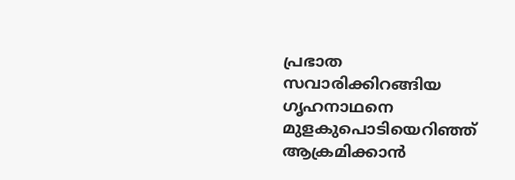പ്രഭാത സവാരിക്കിറങ്ങിയ ഗൃഹനാഥനെ മുളകുപൊടിയെറിഞ്ഞ് ആക്രമിക്കാന്‍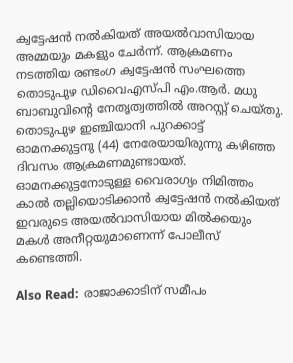ക്വട്ടേഷന്‍ നല്‍കിയത് അയല്‍വാസിയായ അമ്മയും മകളും ചേര്‍ന്ന്. ആക്രമണം നടത്തിയ രണ്ടംഗ ക്വട്ടേഷന്‍ സംഘത്തെ തൊടുപുഴ ഡിവൈഎസ്പി എം.ആര്‍. മധു ബാബുവിന്‍റെ നേതൃത്വത്തില്‍ അറസ്റ്റ് ചെയ്തു. തൊടുപുഴ ഇഞ്ചിയാനി പുറക്കാട്ട് ഓമനക്കുട്ടനു (44) നേരേയായിരുന്നു കഴിഞ്ഞ ദിവസം ആക്രമണമുണ്ടായത്. ഓമനക്കുട്ടനോടുള്ള വൈരാഗ്യം നിമിത്തം കാല്‍ തല്ലിയൊടിക്കാന്‍ ക്വട്ടേഷന്‍ നല്‍കിയത് ഇവരുടെ അയല്‍വാസിയായ മില്‍ക്കയും മകള്‍ അനീറ്റയുമാണെന്ന് പോലീസ് കണ്ടെത്തി.

Also Read:  രാജാക്കാടിന് സമീപം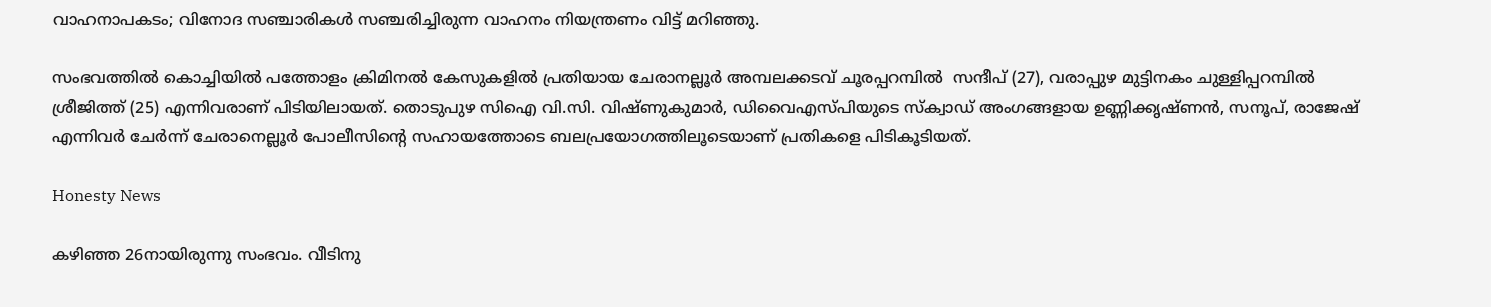വാഹനാപകടം; വിനോദ സഞ്ചാരികള്‍ സഞ്ചരിച്ചിരുന്ന വാഹനം നിയന്ത്രണം വിട്ട് മറിഞ്ഞു.

സംഭവത്തില്‍ കൊച്ചിയില്‍ പത്തോളം ക്രിമിനല്‍ കേസുകളില്‍ പ്രതിയായ ചേരാനല്ലൂര്‍ അമ്പലക്കടവ് ചൂരപ്പറമ്പിൽ  സന്ദീപ് (27), വരാപ്പുഴ മുട്ടിനകം ചുള്ളിപ്പറമ്പിൽ  ശ്രീജിത്ത് (25) എന്നിവരാണ് പിടിയിലായത്. തൊടുപുഴ സിഐ വി.സി. വിഷ്ണുകുമാര്‍, ഡിവൈഎസ്പിയുടെ സ്ക്വാഡ് അംഗങ്ങളായ ഉണ്ണിക്കൃഷ്ണന്‍, സനൂപ്, രാജേഷ് എന്നിവര്‍ ചേര്‍ന്ന് ചേരാനെല്ലൂര്‍ പോലീസിന്‍റെ സഹായത്തോടെ ബലപ്രയോഗത്തിലൂടെയാണ് പ്രതികളെ പിടികൂടിയത്.

Honesty News

കഴിഞ്ഞ 26നായിരുന്നു സംഭവം. വീടിനു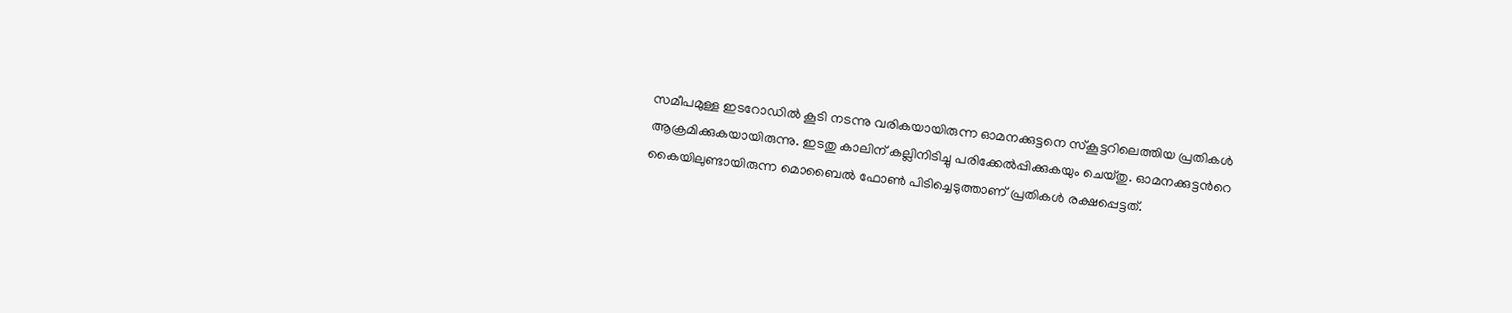സമീപമുള്ള ഇടറോഡില്‍ കൂടി നടന്നു വരികയായിരുന്ന ഓമനക്കുട്ടനെ സ്കൂട്ടറിലെത്തിയ പ്രതികള്‍ ആക്രമിക്കുകയായിരുന്നു. ഇടതു കാലിന് കല്ലിനിടിച്ചു പരിക്കേല്‍പ്പിക്കുകയും ചെയ്തു. ഓമനക്കുട്ടന്‍റെ കൈയിലുണ്ടായിരുന്ന മൊബൈല്‍ ഫോണ്‍ പിടിച്ചെടുത്താണ് പ്രതികള്‍ രക്ഷപ്പെട്ടത്.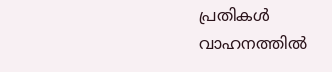പ്രതികള്‍ വാഹനത്തില്‍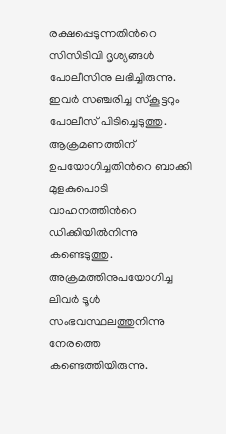രക്ഷപ്പെടുന്നതിന്‍റെ സിസിടിവി ദൃശ്യങ്ങള്‍ പോലീസിനു ലഭിച്ചിരുന്നു. ഇവര്‍ സഞ്ചരിച്ച സ്കൂട്ടറും പോലീസ് പിടിച്ചെടുത്തു. ആക്രമണത്തിന് ഉപയോഗിച്ചതിന്‍റെ ബാക്കി മുളകുപൊടി വാഹനത്തിന്‍റെ ഡിക്കിയില്‍നിന്നു കണ്ടെടുത്തു. അക്രമത്തിനുപയോഗിച്ച ലിവര്‍ ടൂള്‍ സംഭവസ്ഥലത്തുനിന്നു നേരത്തെ കണ്ടെത്തിയിരുന്നു.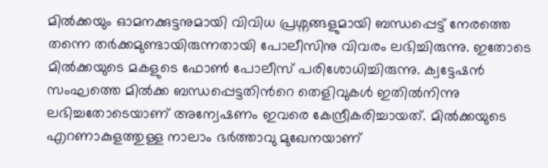മില്‍ക്കയും ഓമനക്കുട്ടനുമായി വിവിധ പ്രശ്നങ്ങളുമായി ബന്ധപ്പെട്ട് നേരത്തെ തന്നെ തര്‍ക്കമുണ്ടായിരുന്നതായി പോലീസിനു വിവരം ലഭിച്ചിരുന്നു. ഇതോടെ മില്‍ക്കയുടെ മകളുടെ ഫോണ്‍ പോലീസ് പരിശോധിച്ചിരുന്നു. ക്വട്ടേഷന്‍ സംഘത്തെ മില്‍ക്ക ബന്ധപ്പെട്ടതിന്‍റെ തെളിവുകള്‍ ഇതില്‍നിന്നു ലഭിച്ചതോടെയാണ് അന്വേഷണം ഇവരെ കേന്ദ്രീകരിച്ചായത്. മില്‍ക്കയുടെ എറണാകുളത്തുള്ള നാലാം ഭര്‍ത്താവു മുഖേനയാണ്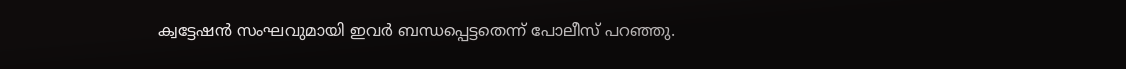ക്വട്ടേഷന്‍ സംഘവുമായി ഇവര്‍ ബന്ധപ്പെട്ടതെന്ന് പോലീസ് പറഞ്ഞു.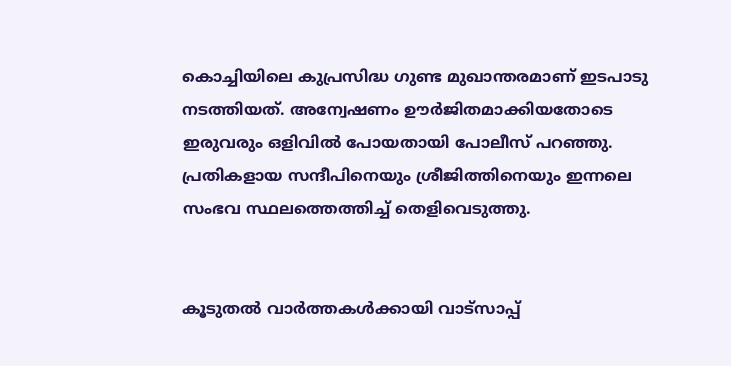കൊച്ചിയിലെ കുപ്രസിദ്ധ ഗുണ്ട മുഖാന്തരമാണ് ഇടപാടു നടത്തിയത്. അന്വേഷണം ഊര്‍ജിതമാക്കിയതോടെ ഇരുവരും ഒളിവില്‍ പോയതായി പോലീസ് പറഞ്ഞു. പ്രതികളായ സന്ദീപിനെയും ശ്രീജിത്തിനെയും ഇന്നലെ സംഭവ സ്ഥലത്തെത്തിച്ച്‌ തെളിവെടുത്തു.


കൂടുതൽ വാർത്തകൾക്കായി വാട്‌സാപ്പ്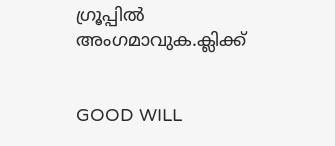ഗ്രൂപ്പിൽ അംഗമാവുക.ക്ലിക്ക്


GOOD WILL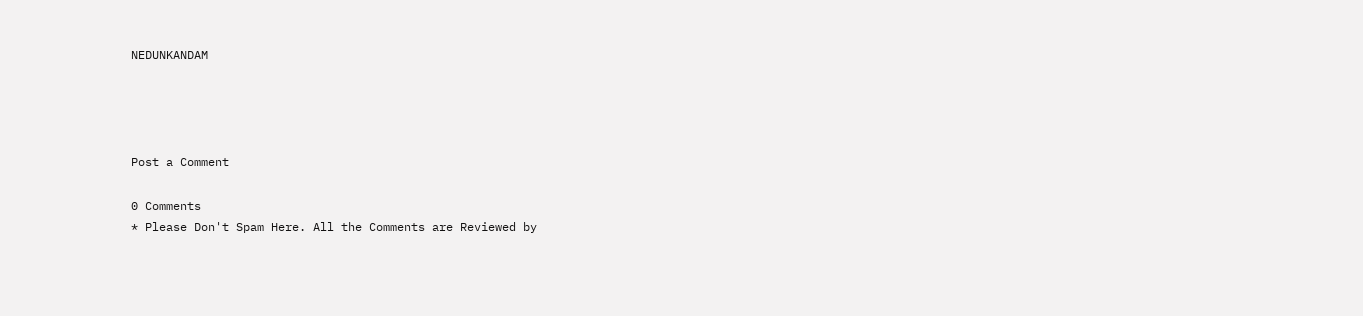NEDUNKANDAM




Post a Comment

0 Comments
* Please Don't Spam Here. All the Comments are Reviewed by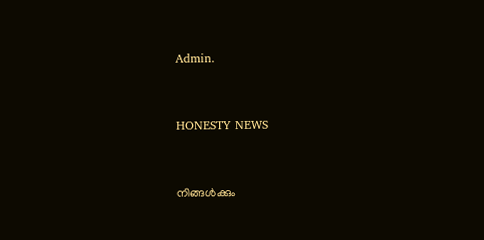Admin.



HONESTY NEWS



നിങ്ങൾക്കും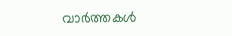വാർത്തകൾ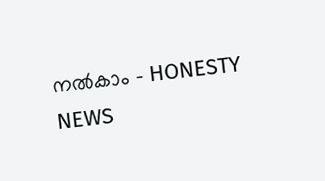നൽകാം - HONESTY NEWS